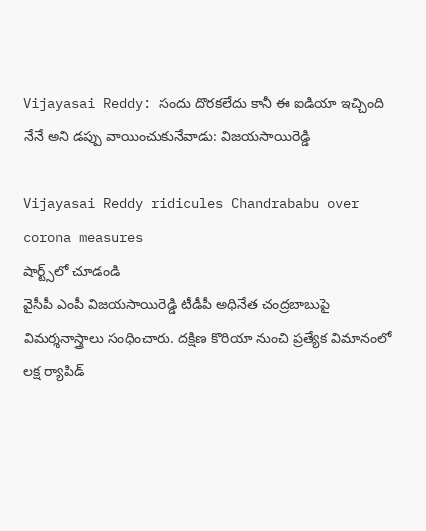Vijayasai Reddy: సందు దొరకలేదు కానీ ఈ ఐడియా ఇచ్చింది నేనే అని డప్పు వాయించుకునేవాడు: విజయసాయిరెడ్డి

Vijayasai Reddy ridicules Chandrababu over corona measures
షార్ట్స్‌లో చూడండి
వైసీపీ ఎంపీ విజయసాయిరెడ్డి టీడీపీ అధినేత చంద్రబాబుపై విమర్శనాస్త్రాలు సంధించారు. దక్షిణ కొరియా నుంచి ప్రత్యేక విమానంలో లక్ష ర్యాపిడ్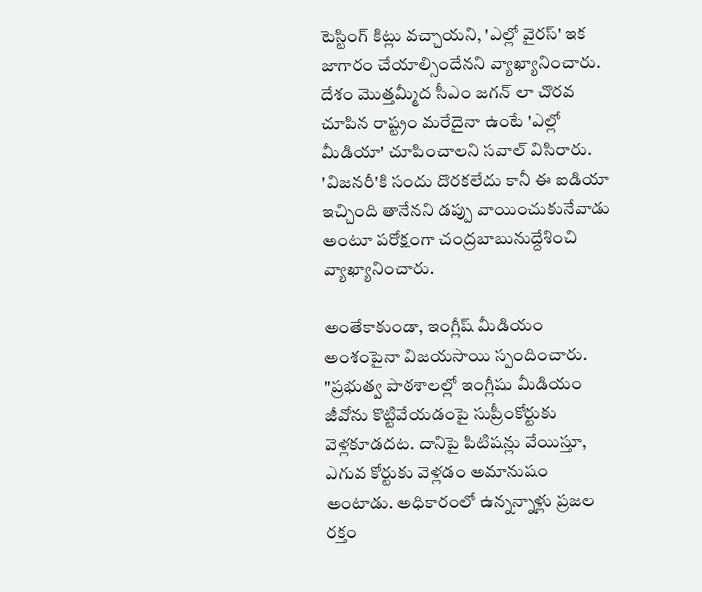టెస్టింగ్ కిట్లు వచ్చాయని, 'ఎల్లో వైరస్' ఇక జాగారం చేయాల్సిందేనని వ్యాఖ్యానించారు. దేశం మొత్తమ్మీద సీఎం జగన్ లా చొరవ చూపిన రాష్ట్రం మరేదైనా ఉంటే 'ఎల్లో మీడియా' చూపించాలని సవాల్ విసిరారు. 'విజనరీ'కి సందు దొరకలేదు కానీ ఈ ఐడియా ఇచ్చింది తానేనని డప్పు వాయించుకునేవాడు అంటూ పరోక్షంగా చంద్రబాబునుద్దేశించి వ్యాఖ్యానించారు.

అంతేకాకుండా, ఇంగ్లీష్ మీడియం అంశంపైనా విజయసాయి స్పందించారు. "ప్రభుత్వ పాఠశాలల్లో ఇంగ్లీషు మీడియం జీవోను కొట్టివేయడంపై సుప్రీంకోర్టుకు వెళ్లకూడదట. దానిపై పిటిషన్లు వేయిస్తూ, ఎగువ కోర్టుకు వెళ్లడం అమానుషం అంటాడు. అధికారంలో ఉన్నన్నాళ్లు ప్రజల రక్తం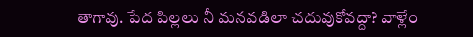తాగావు. పేద పిల్లలు నీ మనవడిలా చదువుకోవద్దా? వాళ్లేం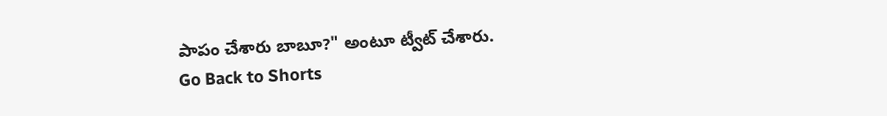పాపం చేశారు బాబూ?" అంటూ ట్వీట్ చేశారు.
Go Back to Shorts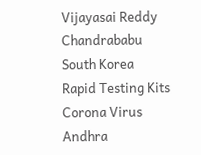Vijayasai Reddy
Chandrababu
South Korea
Rapid Testing Kits
Corona Virus
Andhra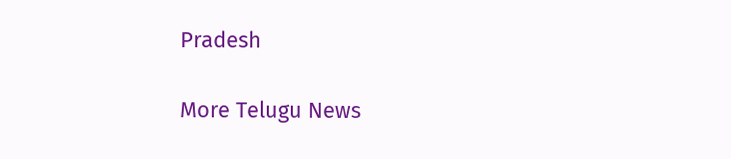Pradesh

More Telugu News